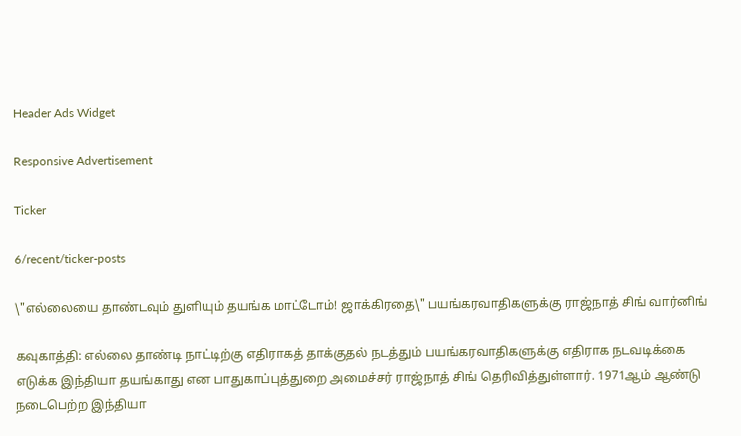Header Ads Widget

Responsive Advertisement

Ticker

6/recent/ticker-posts

\"எல்லையை தாண்டவும் துளியும் தயங்க மாட்டோம்! ஜாக்கிரதை\" பயங்கரவாதிகளுக்கு ராஜ்நாத் சிங் வார்னிங்

கவுகாத்தி: எல்லை தாண்டி நாட்டிற்கு எதிராகத் தாக்குதல் நடத்தும் பயங்கரவாதிகளுக்கு எதிராக நடவடிக்கை எடுக்க இந்தியா தயங்காது என பாதுகாப்புத்துறை அமைச்சர் ராஜ்நாத் சிங் தெரிவித்துள்ளார். 1971ஆம் ஆண்டு நடைபெற்ற இந்தியா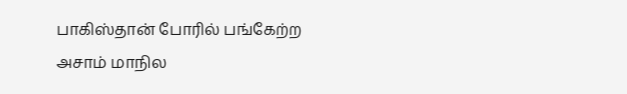பாகிஸ்தான் போரில் பங்கேற்ற அசாம் மாநில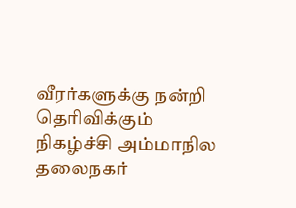வீரர்களுக்கு நன்றி தெரிவிக்கும் நிகழ்ச்சி அம்மாநில தலைநகர்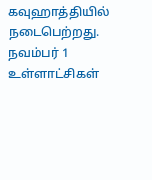கவுஹாத்தியில் நடைபெற்றது. நவம்பர் 1 உள்ளாட்சிகள்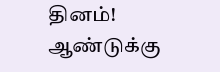தினம்! ஆண்டுக்கு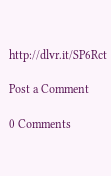http://dlvr.it/SP6Rct

Post a Comment

0 Comments